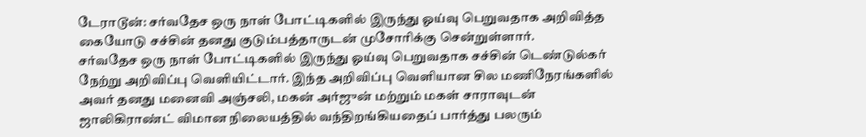டேராடூன்: சர்வதேச ஒரு நாள் போட்டிகளில் இருந்து ஓய்வு பெறுவதாக அறிவித்த கையோடு சச்சின் தனது குடும்பத்தாருடன் முசோரிக்கு சென்றுள்ளார்.
சர்வதேச ஒரு நாள் போட்டிகளில் இருந்து ஓய்வு பெறுவதாக சச்சின் டெண்டுல்கர் நேற்று அறிவிப்பு வெளியிட்டார். இந்த அறிவிப்பு வெளியான சில மணிநேரங்களில் அவர் தனது மனைவி அஞ்சலி, மகன் அர்ஜுன் மற்றும் மகள் சாராவுடன் ஜாலிகிராண்ட் விமான நிலையத்தில் வந்திறங்கியதைப் பார்த்து பலரும்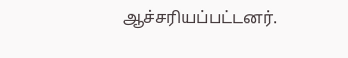ஆச்சரியப்பட்டனர்.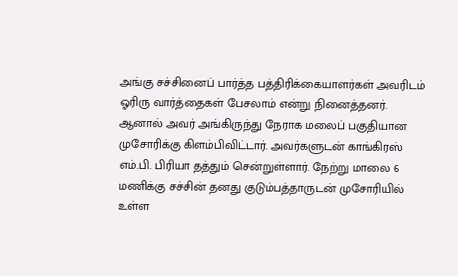அங்கு சச்சினைப் பார்த்த பத்திரிக்கையாளர்கள் அவரிடம் ஓரிரு வார்த்தைகள் பேசலாம் என்று நினைத்தனர். ஆனால் அவர் அங்கிருந்து நேராக மலைப் பகுதியான முசோரிக்கு கிளம்பிவிட்டார். அவர்களுடன் காங்கிரஸ் எம்.பி. பிரியா தத்தும் சென்றுள்ளார். நேற்று மாலை 6 மணிக்கு சச்சின் தனது குடும்பத்தாருடன் முசோரியில் உள்ள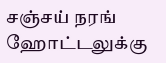சஞ்சய் நரங் ஹோட்டலுக்கு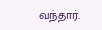வந்தார்.